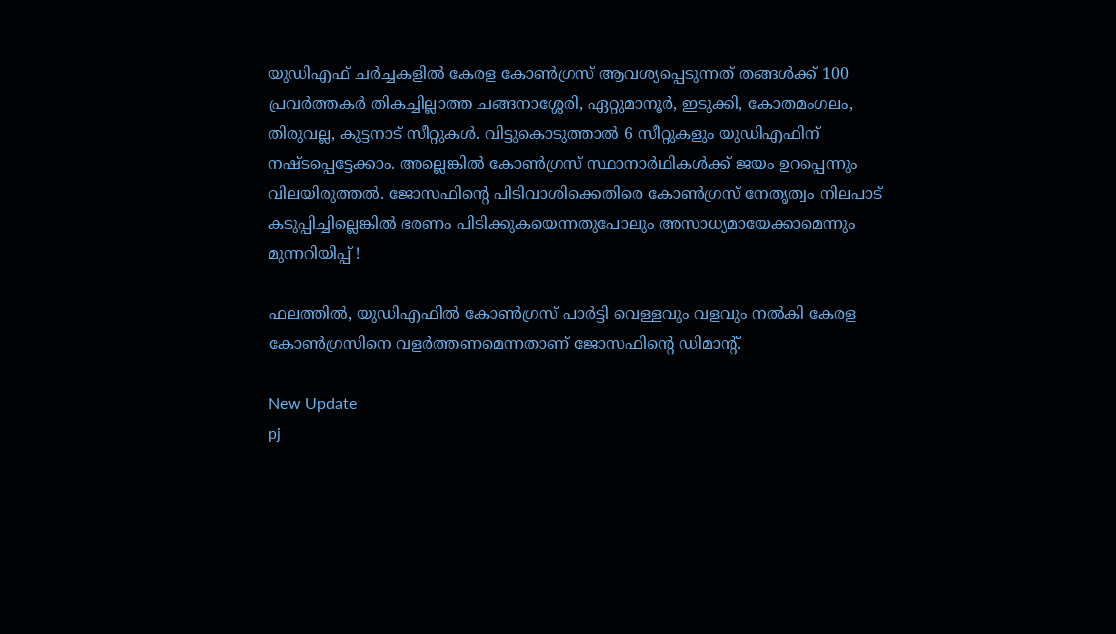യുഡിഎഫ് ചര്‍ച്ചകളില്‍ കേരള കോണ്‍ഗ്രസ് ആവശ്യപ്പെടുന്നത് തങ്ങള്‍ക്ക് 100 പ്രവര്‍ത്തകര്‍ തികച്ചില്ലാത്ത ചങ്ങനാശ്ശേരി, ഏറ്റുമാനൂര്‍, ഇടുക്കി, കോതമംഗലം, തിരുവല്ല, കുട്ടനാട് സീറ്റുകള്‍. വിട്ടുകൊടുത്താല്‍ 6 സീറ്റുകളും യുഡിഎഫിന് നഷ്ടപ്പെട്ടേക്കാം. അല്ലെങ്കില്‍ കോണ്‍ഗ്രസ് സ്ഥാനാര്‍ഥികള്‍ക്ക് ജയം ഉറപ്പെന്നും വിലയിരുത്തല്‍. ജോസഫിന്‍റെ പിടിവാശിക്കെതിരെ കോണ്‍ഗ്രസ് നേതൃത്വം നിലപാട് കടുപ്പിച്ചില്ലെങ്കില്‍ ഭരണം പിടിക്കുകയെന്നതുപോലും അസാധ്യമായേക്കാമെന്നും മുന്നറിയിപ്പ് !

ഫലത്തില്‍, യുഡിഎഫില്‍ കോണ്‍ഗ്രസ് പാര്‍ട്ടി വെള്ളവും വളവും നല്‍കി കേരള കോണ്‍ഗ്രസിനെ വളര്‍ത്തണമെന്നതാണ് ജോസഫിന്‍റെ ഡിമാന്‍റ്.

New Update
pj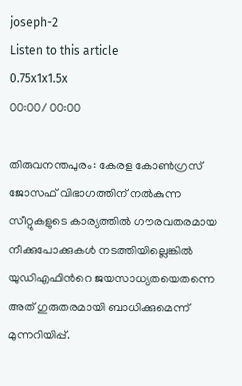joseph-2
Listen to this article
0.75x1x1.5x
00:00/ 00:00

തിരുവനന്തപുരം: കേരള കോണ്‍ഗ്രസ് ജോസഫ് വിഭാഗത്തിന് നല്‍കുന്ന സീറ്റുകളുടെ കാര്യത്തില്‍ ഗൗരവതരമായ നീക്കുപോക്കുകള്‍ നടത്തിയില്ലെങ്കില്‍ യുഡിഎഫിന്‍റെ ജയസാധ്യതയെതന്നെ അത് ഗുരുതരമായി ബാധിക്കുമെന്ന് മുന്നറിയിപ്പ്.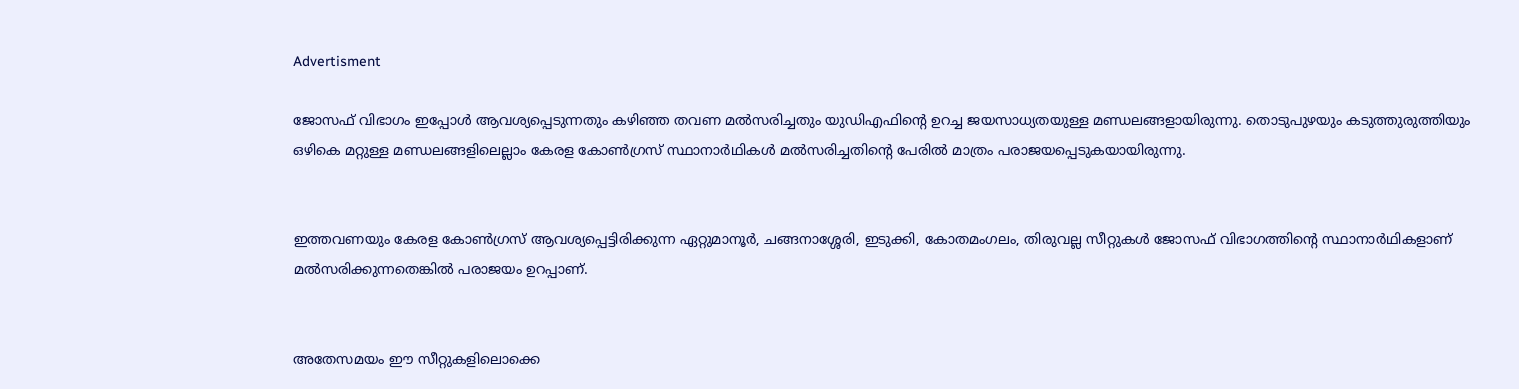Advertisment

ജോസഫ് വിഭാഗം ഇപ്പോള്‍ ആവശ്യപ്പെടുന്നതും കഴിഞ്ഞ തവണ മല്‍സരിച്ചതും യുഡിഎഫിന്‍റെ ഉറച്ച ജയസാധ്യതയുള്ള മണ്ഡലങ്ങളായിരുന്നു. തൊടുപുഴയും കടുത്തുരുത്തിയും ഒഴികെ മറ്റുള്ള മണ്ഡലങ്ങളിലെല്ലാം കേരള കോണ്‍ഗ്രസ് സ്ഥാനാര്‍ഥികള്‍ മല്‍സരിച്ചതിന്‍റെ പേരില്‍ മാത്രം പരാജയപ്പെടുകയായിരുന്നു.


ഇത്തവണയും കേരള കോണ്‍ഗ്രസ് ആവശ്യപ്പെട്ടിരിക്കുന്ന ഏറ്റുമാനൂര്‍, ചങ്ങനാശ്ശേരി, ഇടുക്കി, കോതമംഗലം, തിരുവല്ല സീറ്റുകള്‍ ജോസഫ് വിഭാഗത്തിന്‍റെ സ്ഥാനാര്‍ഥികളാണ് മല്‍സരിക്കുന്നതെങ്കില്‍ പരാജയം ഉറപ്പാണ്.


അതേസമയം ഈ സീറ്റുകളിലൊക്കെ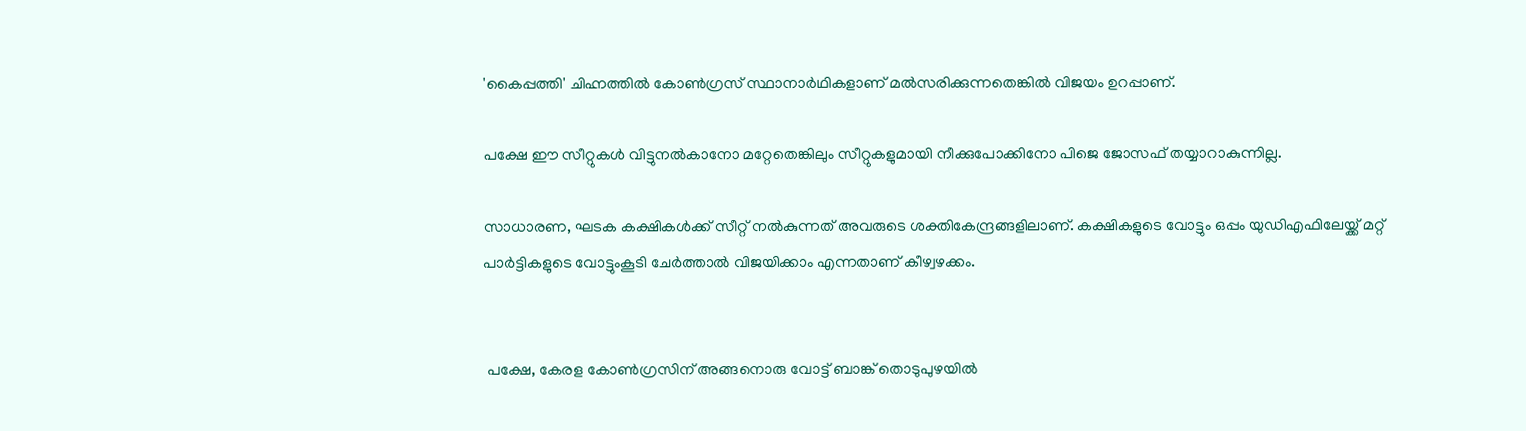'കൈപ്പത്തി' ചിഹ്നത്തില്‍ കോണ്‍ഗ്രസ് സ്ഥാനാര്‍ഥികളാണ് മല്‍സരിക്കുന്നതെങ്കില്‍ വിജയം ഉറപ്പാണ്.

പക്ഷേ ഈ സീറ്റുകള്‍ വിട്ടുനല്‍കാനോ മറ്റേതെങ്കിലും സീറ്റുകളുമായി നീക്കുപോക്കിനോ പിജെ ജോസഫ് തയ്യാറാകുന്നില്ല.

സാധാരണ, ഘടക കക്ഷികള്‍ക്ക് സീറ്റ് നല്‍കുന്നത് അവരുടെ ശക്തികേന്ദ്രങ്ങളിലാണ്. കക്ഷികളുടെ വോട്ടും ഒപ്പം യുഡിഎഫിലേയ്ക്ക് മറ്റ് പാര്‍ട്ടികളുടെ വോട്ടുംകൂടി ചേര്‍ത്താല്‍ വിജയിക്കാം എന്നതാണ് കീഴ്വഴക്കം.


 പക്ഷേ, കേരള കോണ്‍ഗ്രസിന് അങ്ങനൊരു വോട്ട് ബാങ്ക് തൊടുപുഴയില്‍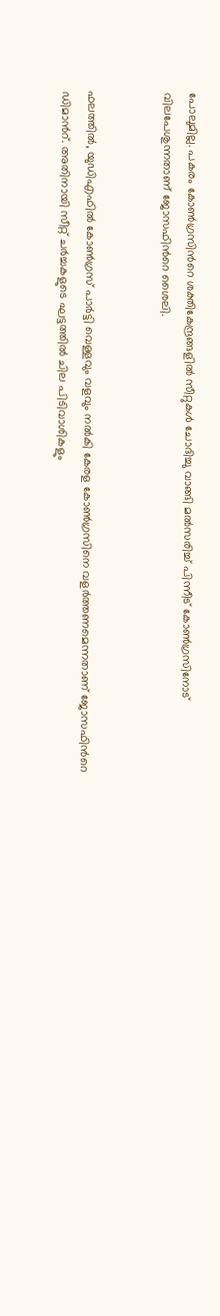പോലുമില്ല. പകരം കോണ്‍ഗ്രസിന്‍റെ ശക്തികേന്ദ്രങ്ങളില്‍ സീറ്റുകള്‍ ചോദിച്ചു വാങ്ങി മല്‍സരിച്ച് പിന്നീട് കോണ്‍ഗ്രസിനോട് വിലപേശുന്നതാണ് ജോസഫിന്‍റെ ശൈലി.


ഫലത്തില്‍, യുഡിഎഫില്‍ കോണ്‍ഗ്രസ് പാര്‍ട്ടി വെള്ളവും വളവും നല്‍കി കേരള കോണ്‍ഗ്രസിനെ വളര്‍ത്തണമെന്നതാണ് ജോസഫിന്‍റെ ഡിമാന്‍റ്. അതിനായി സീറ്റ് ചര്‍ച്ചകളുടെ ഘട്ടത്തില്‍ ചില പിടിവാശികളും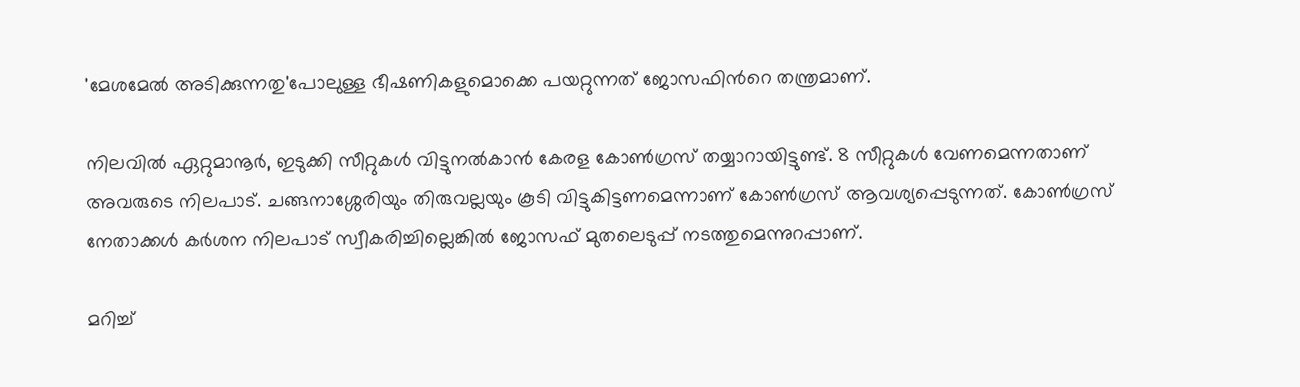'മേശമേല്‍ അടിക്കുന്നതു'പോലുള്ള ഭീഷണികളുമൊക്കെ പയറ്റുന്നത് ജോസഫിന്‍റെ തന്ത്രമാണ്.

നിലവില്‍ ഏറ്റുമാനൂര്‍, ഇടുക്കി സീറ്റുകള്‍ വിട്ടുനല്‍കാന്‍ കേരള കോണ്‍ഗ്രസ് തയ്യാറായിട്ടുണ്ട്. 8 സീറ്റുകള്‍ വേണമെന്നതാണ് അവരുടെ നിലപാട്. ചങ്ങനാശ്ശേരിയും തിരുവല്ലയും കൂടി വിട്ടുകിട്ടണമെന്നാണ് കോണ്‍ഗ്രസ് ആവശ്യപ്പെടുന്നത്. കോണ്‍ഗ്രസ് നേതാക്കള്‍ കര്‍ശന നിലപാട് സ്വീകരിച്ചില്ലെങ്കില്‍ ജോസഫ് മുതലെടുപ്പ് നടത്തുമെന്നുറപ്പാണ്.

മറിച്ച്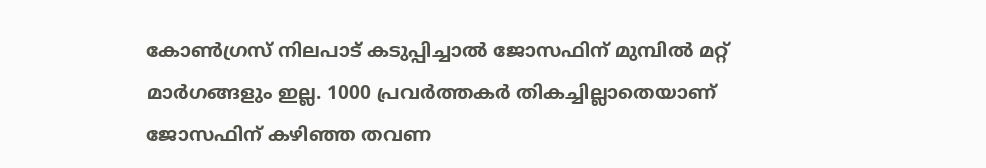കോണ്‍ഗ്രസ് നിലപാട് കടുപ്പിച്ചാല്‍ ജോസഫിന് മുമ്പില്‍ മറ്റ് മാര്‍ഗങ്ങളും ഇല്ല. 1000 പ്രവര്‍ത്തകര്‍ തികച്ചില്ലാതെയാണ് ജോസഫിന് കഴിഞ്ഞ തവണ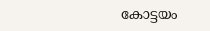കോട്ടയം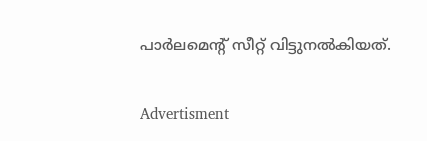പാര്‍ലമെന്‍റ് സീറ്റ് വിട്ടുനല്‍കിയത്.

Advertisment